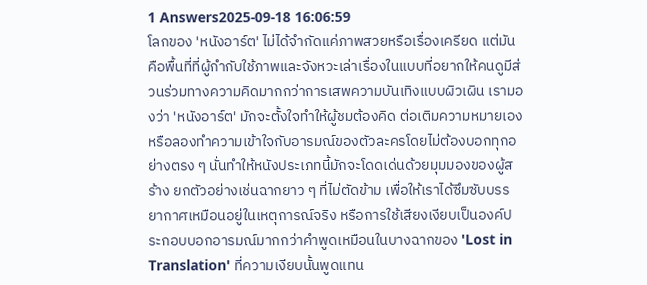1 Answers2025-09-18 16:06:59
โลกของ 'หนังอาร์ต' ไม่ได้จำกัดแค่ภาพสวยหรือเรื่องเครียด แต่มันคือพื้นที่ที่ผู้กำกับใช้ภาพและจังหวะเล่าเรื่องในแบบที่อยากให้คนดูมีส่วนร่วมทางความคิดมากกว่าการเสพความบันเทิงแบบผิวเผิน เรามองว่า 'หนังอาร์ต' มักจะตั้งใจทำให้ผู้ชมต้องคิด ต่อเติมความหมายเอง หรือลองทำความเข้าใจกับอารมณ์ของตัวละครโดยไม่ต้องบอกทุกอย่างตรง ๆ นั่นทำให้หนังประเภทนี้มักจะโดดเด่นด้วยมุมมองของผู้สร้าง ยกตัวอย่างเช่นฉากยาว ๆ ที่ไม่ตัดข้าม เพื่อให้เราได้ซึมซับบรรยากาศเหมือนอยู่ในเหตุการณ์จริง หรือการใช้เสียงเงียบเป็นองค์ประกอบบอกอารมณ์มากกว่าคำพูดเหมือนในบางฉากของ 'Lost in Translation' ที่ความเงียบนั้นพูดแทน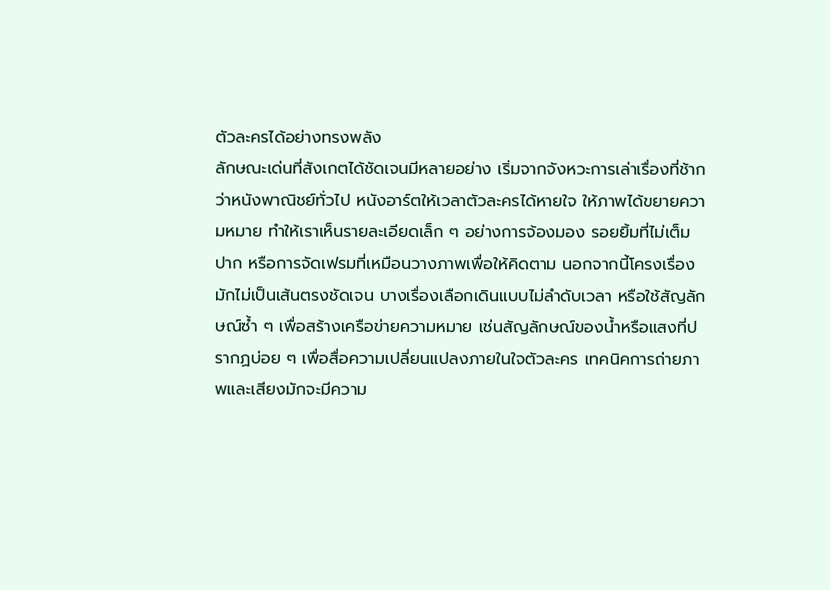ตัวละครได้อย่างทรงพลัง
ลักษณะเด่นที่สังเกตได้ชัดเจนมีหลายอย่าง เริ่มจากจังหวะการเล่าเรื่องที่ช้ากว่าหนังพาณิชย์ทั่วไป หนังอาร์ตให้เวลาตัวละครได้หายใจ ให้ภาพได้ขยายความหมาย ทำให้เราเห็นรายละเอียดเล็ก ๆ อย่างการจ้องมอง รอยยิ้มที่ไม่เต็มปาก หรือการจัดเฟรมที่เหมือนวางภาพเพื่อให้คิดตาม นอกจากนี้โครงเรื่องมักไม่เป็นเส้นตรงชัดเจน บางเรื่องเลือกเดินแบบไม่ลำดับเวลา หรือใช้สัญลักษณ์ซ้ำ ๆ เพื่อสร้างเครือข่ายความหมาย เช่นสัญลักษณ์ของน้ำหรือแสงที่ปรากฏบ่อย ๆ เพื่อสื่อความเปลี่ยนแปลงภายในใจตัวละคร เทคนิคการถ่ายภาพและเสียงมักจะมีความ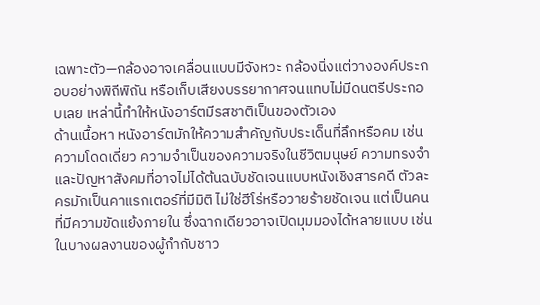เฉพาะตัว—กล้องอาจเคลื่อนแบบมีจังหวะ กล้องนิ่งแต่วางองค์ประกอบอย่างพิถีพิถัน หรือเก็บเสียงบรรยากาศจนแทบไม่มีดนตรีประกอบเลย เหล่านี้ทำให้หนังอาร์ตมีรสชาติเป็นของตัวเอง
ด้านเนื้อหา หนังอาร์ตมักให้ความสำคัญกับประเด็นที่ลึกหรือคม เช่น ความโดดเดี่ยว ความจำเป็นของความจริงในชีวิตมนุษย์ ความทรงจำ และปัญหาสังคมที่อาจไม่ได้ต้นฉบับชัดเจนแบบหนังเชิงสารคดี ตัวละครมักเป็นคาแรกเตอร์ที่มีมิติ ไม่ใช่ฮีโร่หรือวายร้ายชัดเจน แต่เป็นคนที่มีความขัดแย้งภายใน ซึ่งฉากเดียวอาจเปิดมุมมองได้หลายแบบ เช่นในบางผลงานของผู้กำกับชาว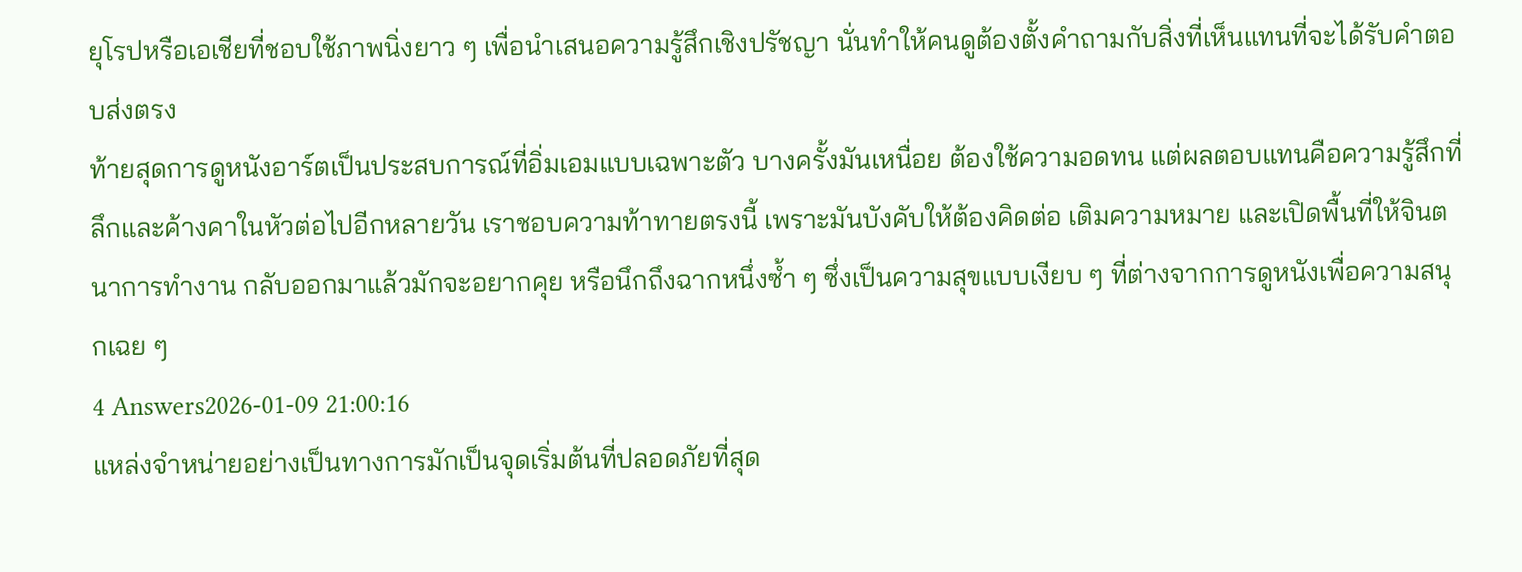ยุโรปหรือเอเชียที่ชอบใช้ภาพนิ่งยาว ๆ เพื่อนำเสนอความรู้สึกเชิงปรัชญา นั่นทำให้คนดูต้องตั้งคำถามกับสิ่งที่เห็นแทนที่จะได้รับคำตอบส่งตรง
ท้ายสุดการดูหนังอาร์ตเป็นประสบการณ์ที่อิ่มเอมแบบเฉพาะตัว บางครั้งมันเหนื่อย ต้องใช้ความอดทน แต่ผลตอบแทนคือความรู้สึกที่ลึกและค้างคาในหัวต่อไปอีกหลายวัน เราชอบความท้าทายตรงนี้ เพราะมันบังคับให้ต้องคิดต่อ เติมความหมาย และเปิดพื้นที่ให้จินตนาการทำงาน กลับออกมาแล้วมักจะอยากคุย หรือนึกถึงฉากหนึ่งซ้ำ ๆ ซึ่งเป็นความสุขแบบเงียบ ๆ ที่ต่างจากการดูหนังเพื่อความสนุกเฉย ๆ
4 Answers2026-01-09 21:00:16
แหล่งจำหน่ายอย่างเป็นทางการมักเป็นจุดเริ่มต้นที่ปลอดภัยที่สุด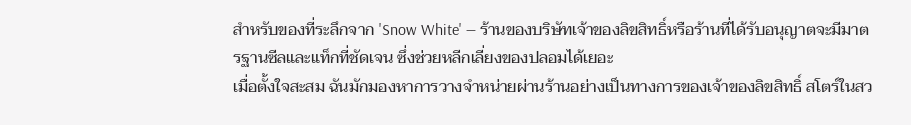สำหรับของที่ระลึกจาก 'Snow White' — ร้านของบริษัทเจ้าของลิขสิทธิ์หรือร้านที่ได้รับอนุญาตจะมีมาตรฐานซีลและแท็กที่ชัดเจน ซึ่งช่วยหลีกเลี่ยงของปลอมได้เยอะ
เมื่อตั้งใจสะสม ฉันมักมองหาการวางจำหน่ายผ่านร้านอย่างเป็นทางการของเจ้าของลิขสิทธิ์ สโตร์ในสว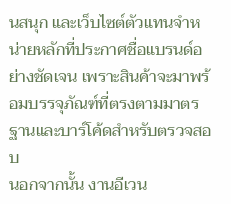นสนุก และเว็บไซต์ตัวแทนจำหน่ายหลักที่ประกาศชื่อแบรนด์อย่างชัดเจน เพราะสินค้าจะมาพร้อมบรรจุภัณฑ์ที่ตรงตามมาตรฐานและบาร์โค้ดสำหรับตรวจสอบ
นอกจากนั้น งานอีเวน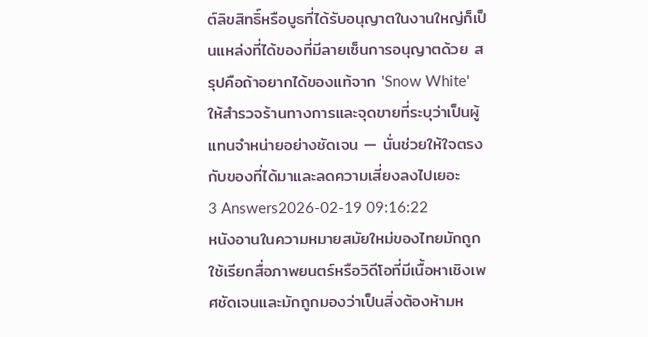ต์ลิขสิทธิ์หรือบูธที่ได้รับอนุญาตในงานใหญ่ก็เป็นแหล่งที่ได้ของที่มีลายเซ็นการอนุญาตด้วย สรุปคือถ้าอยากได้ของแท้จาก 'Snow White' ให้สำรวจร้านทางการและจุดขายที่ระบุว่าเป็นผู้แทนจำหน่ายอย่างชัดเจน — นั่นช่วยให้ใจตรงกับของที่ได้มาและลดความเสี่ยงลงไปเยอะ
3 Answers2026-02-19 09:16:22
หนังอานในความหมายสมัยใหม่ของไทยมักถูกใช้เรียกสื่อภาพยนตร์หรือวิดีโอที่มีเนื้อหาเชิงเพศชัดเจนและมักถูกมองว่าเป็นสิ่งต้องห้ามห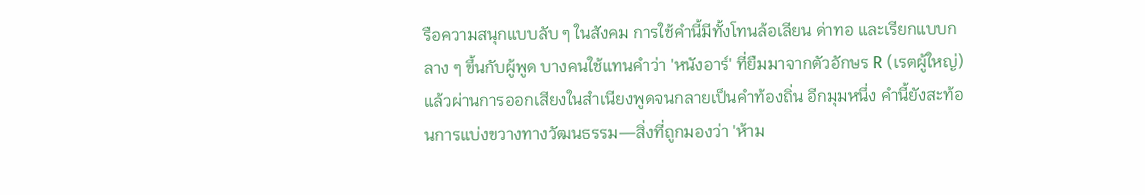รือความสนุกแบบลับ ๆ ในสังคม การใช้คำนี้มีทั้งโทนล้อเลียน ด่าทอ และเรียกแบบกลาง ๆ ขึ้นกับผู้พูด บางคนใช้แทนคำว่า 'หนังอาร์' ที่ยืมมาจากตัวอักษร R (เรตผู้ใหญ่) แล้วผ่านการออกเสียงในสำเนียงพูดจนกลายเป็นคำท้องถิ่น อีกมุมหนึ่ง คำนี้ยังสะท้อนการแบ่งขวางทางวัฒนธรรม—สิ่งที่ถูกมองว่า 'ห้าม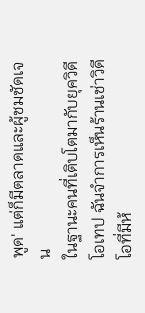พูด' แต่ก็มีตลาดและผู้ชมชัดเจน
ในฐานะคนที่เติบโตมากับยุควิดีโอเทป ฉันจำการเห็นร้านเช่าวิดีโอที่มีห้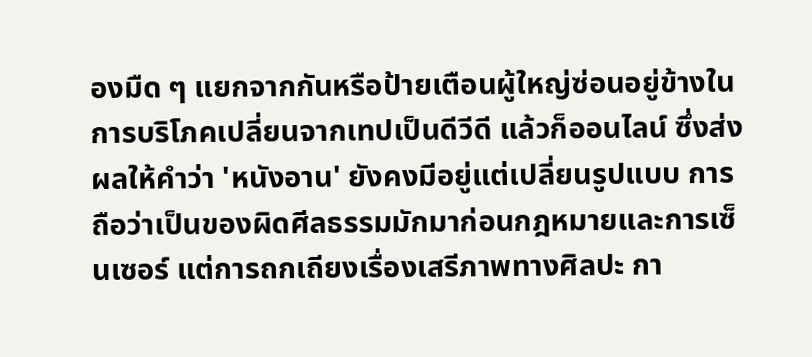องมืด ๆ แยกจากกันหรือป้ายเตือนผู้ใหญ่ซ่อนอยู่ข้างใน การบริโภคเปลี่ยนจากเทปเป็นดีวีดี แล้วก็ออนไลน์ ซึ่งส่งผลให้คำว่า 'หนังอาน' ยังคงมีอยู่แต่เปลี่ยนรูปแบบ การถือว่าเป็นของผิดศีลธรรมมักมาก่อนกฎหมายและการเซ็นเซอร์ แต่การถกเถียงเรื่องเสรีภาพทางศิลปะ กา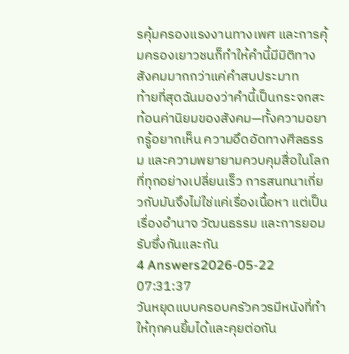รคุ้มครองแรงงานทางเพศ และการคุ้มครองเยาวชนก็ทำให้คำนี้มีมิติทางสังคมมากกว่าแค่คำสบประมาท
ท้ายที่สุดฉันมองว่าคำนี้เป็นกระจกสะท้อนค่านิยมของสังคม—ทั้งความอยากรู้อยากเห็น ความอึดอัดทางศีลธรรม และความพยายามควบคุมสื่อในโลกที่ทุกอย่างเปลี่ยนเร็ว การสนทนาเกี่ยวกับมันจึงไม่ใช่แค่เรื่องเนื้อหา แต่เป็นเรื่องอำนาจ วัฒนธรรม และการยอมรับซึ่งกันและกัน
4 Answers2026-05-22 07:31:37
วันหยุดแบบครอบครัวควรมีหนังที่ทำให้ทุกคนยิ้มได้และคุยต่อกัน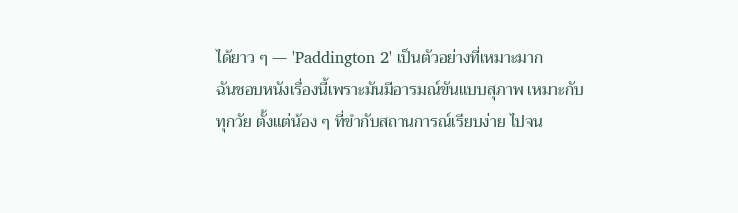ได้ยาว ๆ — 'Paddington 2' เป็นตัวอย่างที่เหมาะมาก
ฉันชอบหนังเรื่องนี้เพราะมันมีอารมณ์ขันแบบสุภาพ เหมาะกับทุกวัย ตั้งแต่น้อง ๆ ที่ขำกับสถานการณ์เรียบง่าย ไปจน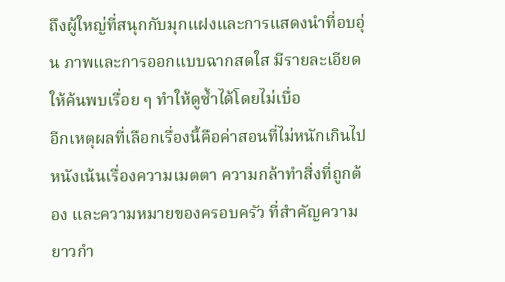ถึงผู้ใหญ่ที่สนุกกับมุกแฝงและการแสดงนำที่อบอุ่น ภาพและการออกแบบฉากสดใส มีรายละเอียดให้ค้นพบเรื่อย ๆ ทำให้ดูซ้ำได้โดยไม่เบื่อ
อีกเหตุผลที่เลือกเรื่องนี้คือค่าสอนที่ไม่หนักเกินไป หนังเน้นเรื่องความเมตตา ความกล้าทำสิ่งที่ถูกต้อง และความหมายของครอบครัว ที่สำคัญความยาวกำ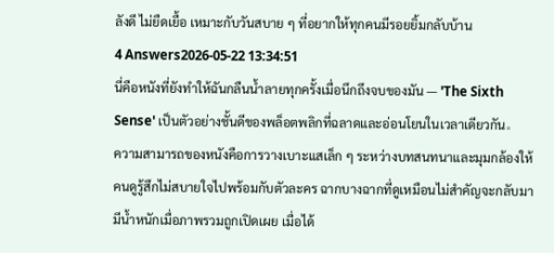ลังดี ไม่ยืดเยื้อ เหมาะกับวันสบาย ๆ ที่อยากให้ทุกคนมีรอยยิ้มกลับบ้าน
4 Answers2026-05-22 13:34:51
นี่คือหนังที่ยังทำให้ฉันกลืนน้ำลายทุกครั้งเมื่อนึกถึงจบของมัน — 'The Sixth Sense' เป็นตัวอย่างชั้นดีของพล็อตพลิกที่ฉลาดและอ่อนโยนในเวลาเดียวกัน。
ความสามารถของหนังคือการวางเบาะแสเล็ก ๆ ระหว่างบทสนทนาและมุมกล้องให้คนดูรู้สึกไม่สบายใจไปพร้อมกับตัวละคร ฉากบางฉากที่ดูเหมือนไม่สำคัญจะกลับมามีน้ำหนักเมื่อภาพรวมถูกเปิดเผย เมื่อได้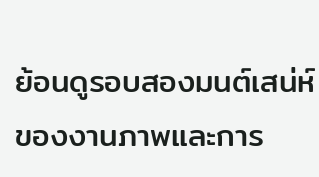ย้อนดูรอบสองมนต์เสน่ห์ของงานภาพและการ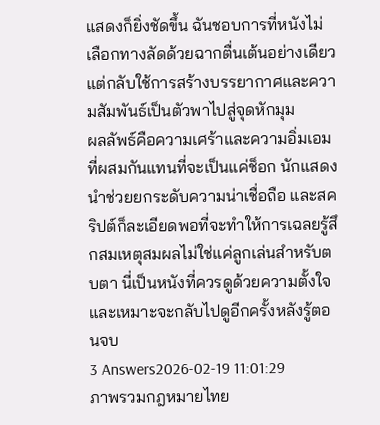แสดงก็ยิ่งชัดขึ้น ฉันชอบการที่หนังไม่เลือกทางลัดด้วยฉากตื่นเต้นอย่างเดียว แต่กลับใช้การสร้างบรรยากาศและความสัมพันธ์เป็นตัวพาไปสู่จุดหักมุม
ผลลัพธ์คือความเศร้าและความอิ่มเอมที่ผสมกันแทนที่จะเป็นแค่ช็อก นักแสดงนำช่วยยกระดับความน่าเชื่อถือ และสคริปต์ก็ละเอียดพอที่จะทำให้การเฉลยรู้สึกสมเหตุสมผลไม่ใช่แค่ลูกเล่นสำหรับตบตา นี่เป็นหนังที่ควรดูด้วยความตั้งใจ และเหมาะจะกลับไปดูอีกครั้งหลังรู้ตอนจบ
3 Answers2026-02-19 11:01:29
ภาพรวมกฎหมายไทย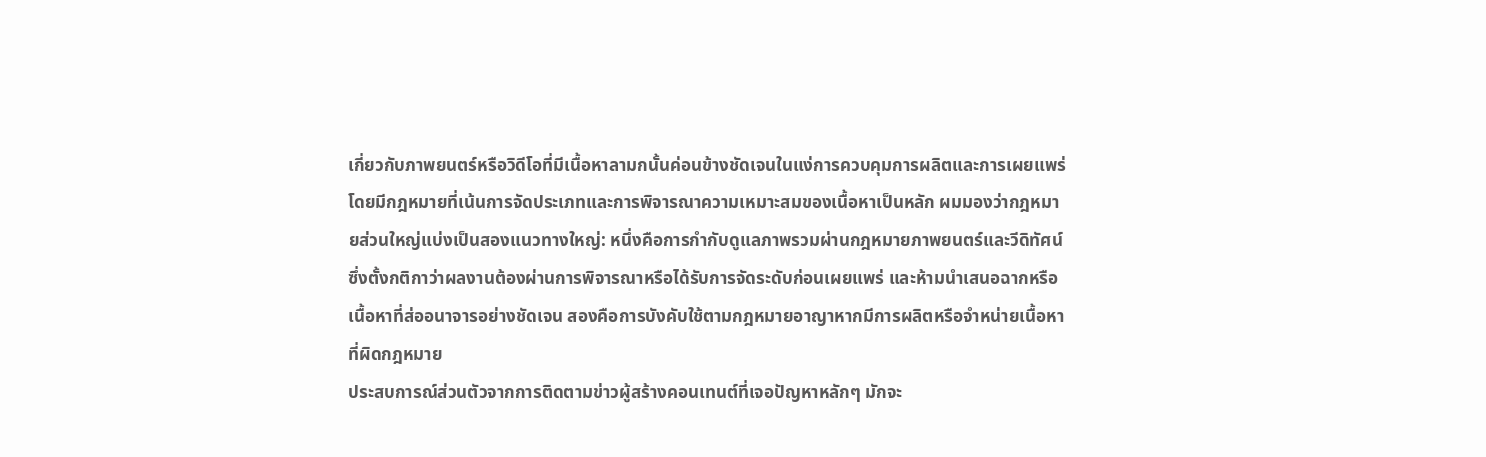เกี่ยวกับภาพยนตร์หรือวิดีโอที่มีเนื้อหาลามกนั้นค่อนข้างชัดเจนในแง่การควบคุมการผลิตและการเผยแพร่ โดยมีกฎหมายที่เน้นการจัดประเภทและการพิจารณาความเหมาะสมของเนื้อหาเป็นหลัก ผมมองว่ากฎหมายส่วนใหญ่แบ่งเป็นสองแนวทางใหญ่: หนึ่งคือการกำกับดูแลภาพรวมผ่านกฎหมายภาพยนตร์และวีดิทัศน์ ซึ่งตั้งกติกาว่าผลงานต้องผ่านการพิจารณาหรือได้รับการจัดระดับก่อนเผยแพร่ และห้ามนำเสนอฉากหรือเนื้อหาที่ส่ออนาจารอย่างชัดเจน สองคือการบังคับใช้ตามกฎหมายอาญาหากมีการผลิตหรือจำหน่ายเนื้อหาที่ผิดกฎหมาย
ประสบการณ์ส่วนตัวจากการติดตามข่าวผู้สร้างคอนเทนต์ที่เจอปัญหาหลักๆ มักจะ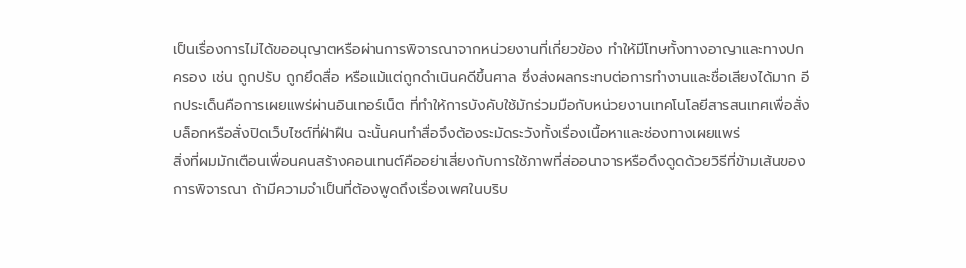เป็นเรื่องการไม่ได้ขออนุญาตหรือผ่านการพิจารณาจากหน่วยงานที่เกี่ยวข้อง ทำให้มีโทษทั้งทางอาญาและทางปกครอง เช่น ถูกปรับ ถูกยึดสื่อ หรือแม้แต่ถูกดำเนินคดีขึ้นศาล ซึ่งส่งผลกระทบต่อการทำงานและชื่อเสียงได้มาก อีกประเด็นคือการเผยแพร่ผ่านอินเทอร์เน็ต ที่ทำให้การบังคับใช้มักร่วมมือกับหน่วยงานเทคโนโลยีสารสนเทศเพื่อสั่งบล็อกหรือสั่งปิดเว็บไซต์ที่ฝ่าฝืน ฉะนั้นคนทำสื่อจึงต้องระมัดระวังทั้งเรื่องเนื้อหาและช่องทางเผยแพร่
สิ่งที่ผมมักเตือนเพื่อนคนสร้างคอนเทนต์คืออย่าเสี่ยงกับการใช้ภาพที่ส่ออนาจารหรือดึงดูดด้วยวิธีที่ข้ามเส้นของการพิจารณา ถ้ามีความจำเป็นที่ต้องพูดถึงเรื่องเพศในบริบ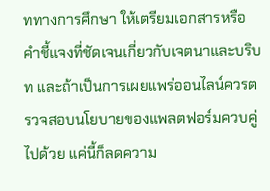ททางการศึกษา ให้เตรียมเอกสารหรือคำชี้แจงที่ชัดเจนเกี่ยวกับเจตนาและบริบท และถ้าเป็นการเผยแพร่ออนไลน์ควรตรวจสอบนโยบายของแพลตฟอร์มควบคู่ไปด้วย แค่นี้ก็ลดความ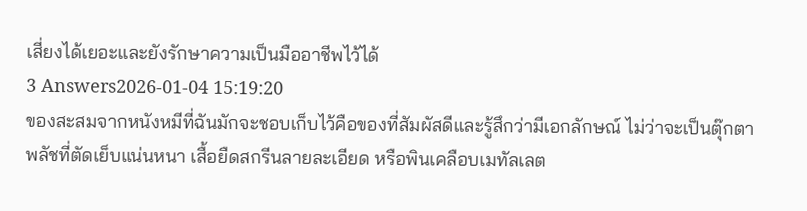เสี่ยงได้เยอะและยังรักษาความเป็นมืออาชีพไว้ได้
3 Answers2026-01-04 15:19:20
ของสะสมจากหนังหมีที่ฉันมักจะชอบเก็บไว้คือของที่สัมผัสดีและรู้สึกว่ามีเอกลักษณ์ ไม่ว่าจะเป็นตุ๊กตาพลัชที่ตัดเย็บแน่นหนา เสื้อยืดสกรีนลายละเอียด หรือพินเคลือบเมทัลเลต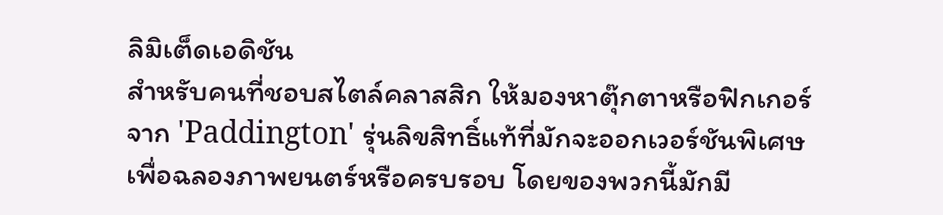ลิมิเต็ดเอดิชัน
สำหรับคนที่ชอบสไตล์คลาสสิก ให้มองหาตุ๊กตาหรือฟิกเกอร์จาก 'Paddington' รุ่นลิขสิทธิ์แท้ที่มักจะออกเวอร์ชันพิเศษเพื่อฉลองภาพยนตร์หรือครบรอบ โดยของพวกนี้มักมี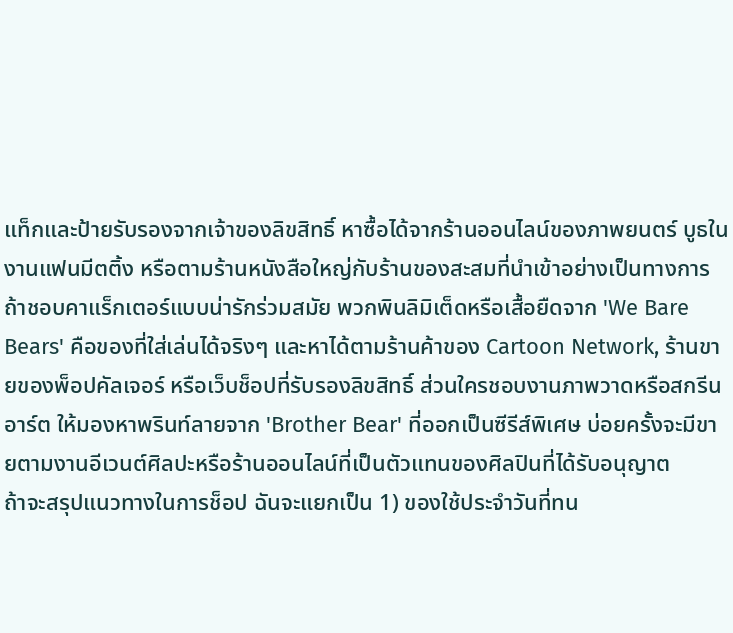แท็กและป้ายรับรองจากเจ้าของลิขสิทธิ์ หาซื้อได้จากร้านออนไลน์ของภาพยนตร์ บูธในงานแฟนมีตติ้ง หรือตามร้านหนังสือใหญ่กับร้านของสะสมที่นำเข้าอย่างเป็นทางการ
ถ้าชอบคาแร็กเตอร์แบบน่ารักร่วมสมัย พวกพินลิมิเต็ดหรือเสื้อยืดจาก 'We Bare Bears' คือของที่ใส่เล่นได้จริงๆ และหาได้ตามร้านค้าของ Cartoon Network, ร้านขายของพ็อปคัลเจอร์ หรือเว็บช็อปที่รับรองลิขสิทธิ์ ส่วนใครชอบงานภาพวาดหรือสกรีนอาร์ต ให้มองหาพรินท์ลายจาก 'Brother Bear' ที่ออกเป็นซีรีส์พิเศษ บ่อยครั้งจะมีขายตามงานอีเวนต์ศิลปะหรือร้านออนไลน์ที่เป็นตัวแทนของศิลปินที่ได้รับอนุญาต
ถ้าจะสรุปแนวทางในการช็อป ฉันจะแยกเป็น 1) ของใช้ประจำวันที่ทน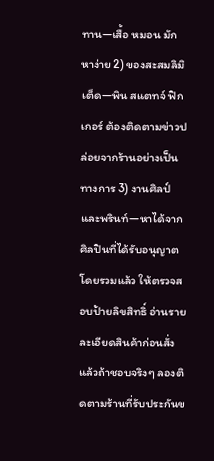ทาน—เสื้อ หมอน มักหาง่าย 2) ของสะสมลิมิเต็ด—พิน สแตทจ์ ฟิกเกอร์ ต้องติดตามข่าวปล่อยจากร้านอย่างเป็นทางการ 3) งานศิลป์และพรินท์—หาได้จากศิลปินที่ได้รับอนุญาต โดยรวมแล้ว ให้ตรวจสอบป้ายลิขสิทธิ์ อ่านรายละเอียดสินค้าก่อนสั่ง แล้วถ้าชอบจริงๆ ลองติดตามร้านที่รับประกันข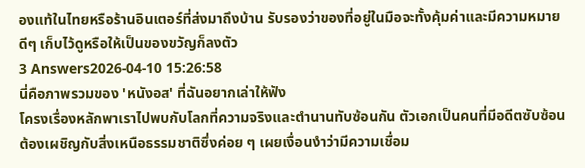องแท้ในไทยหรือร้านอินเตอร์ที่ส่งมาถึงบ้าน รับรองว่าของที่อยู่ในมือจะทั้งคุ้มค่าและมีความหมายดีๆ เก็บไว้ดูหรือให้เป็นของขวัญก็ลงตัว
3 Answers2026-04-10 15:26:58
นี่คือภาพรวมของ 'หนังอส' ที่ฉันอยากเล่าให้ฟัง
โครงเรื่องหลักพาเราไปพบกับโลกที่ความจริงและตำนานทับซ้อนกัน ตัวเอกเป็นคนที่มีอดีตซับซ้อน ต้องเผชิญกับสิ่งเหนือธรรมชาติซึ่งค่อย ๆ เผยเงื่อนงำว่ามีความเชื่อม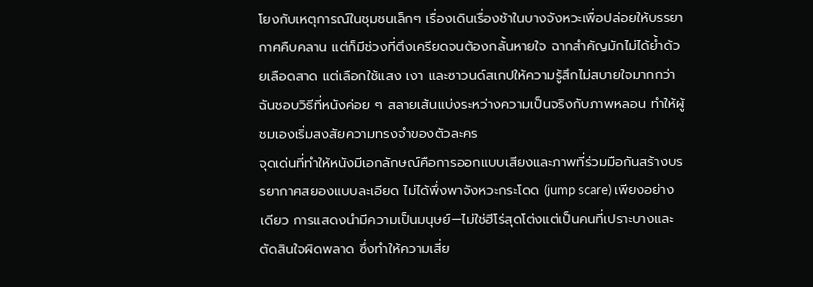โยงกับเหตุการณ์ในชุมชนเล็กๆ เรื่องเดินเรื่องช้าในบางจังหวะเพื่อปล่อยให้บรรยากาศคืบคลาน แต่ก็มีช่วงที่ตึงเครียดจนต้องกลั้นหายใจ ฉากสำคัญมักไม่ได้ย้ำด้วยเลือดสาด แต่เลือกใช้แสง เงา และซาวนด์สเกปให้ความรู้สึกไม่สบายใจมากกว่า ฉันชอบวิธีที่หนังค่อย ๆ สลายเส้นแบ่งระหว่างความเป็นจริงกับภาพหลอน ทำให้ผู้ชมเองเริ่มสงสัยความทรงจำของตัวละคร
จุดเด่นที่ทำให้หนังมีเอกลักษณ์คือการออกแบบเสียงและภาพที่ร่วมมือกันสร้างบรรยากาศสยองแบบละเอียด ไม่ได้พึ่งพาจังหวะกระโดด (jump scare) เพียงอย่างเดียว การแสดงนำมีความเป็นมนุษย์—ไม่ใช่ฮีโร่สุดโต่งแต่เป็นคนที่เปราะบางและตัดสินใจผิดพลาด ซึ่งทำให้ความเสี่ย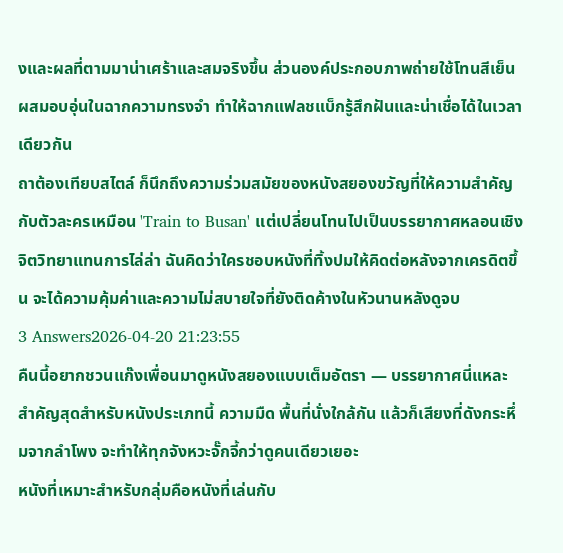งและผลที่ตามมาน่าเศร้าและสมจริงขึ้น ส่วนองค์ประกอบภาพถ่ายใช้โทนสีเย็นผสมอบอุ่นในฉากความทรงจำ ทำให้ฉากแฟลชแบ็กรู้สึกฝันและน่าเชื่อได้ในเวลาเดียวกัน
ถาต้องเทียบสไตล์ ก็นึกถึงความร่วมสมัยของหนังสยองขวัญที่ให้ความสำคัญกับตัวละครเหมือน 'Train to Busan' แต่เปลี่ยนโทนไปเป็นบรรยากาศหลอนเชิงจิตวิทยาแทนการไล่ล่า ฉันคิดว่าใครชอบหนังที่ทิ้งปมให้คิดต่อหลังจากเครดิตขึ้น จะได้ความคุ้มค่าและความไม่สบายใจที่ยังติดค้างในหัวนานหลังดูจบ
3 Answers2026-04-20 21:23:55
คืนนี้อยากชวนแก๊งเพื่อนมาดูหนังสยองแบบเต็มอัตรา — บรรยากาศนี่แหละสำคัญสุดสำหรับหนังประเภทนี้ ความมืด พื้นที่นั่งใกล้กัน แล้วก็เสียงที่ดังกระหึ่มจากลำโพง จะทำให้ทุกจังหวะจั๊กจี้กว่าดูคนเดียวเยอะ
หนังที่เหมาะสำหรับกลุ่มคือหนังที่เล่นกับ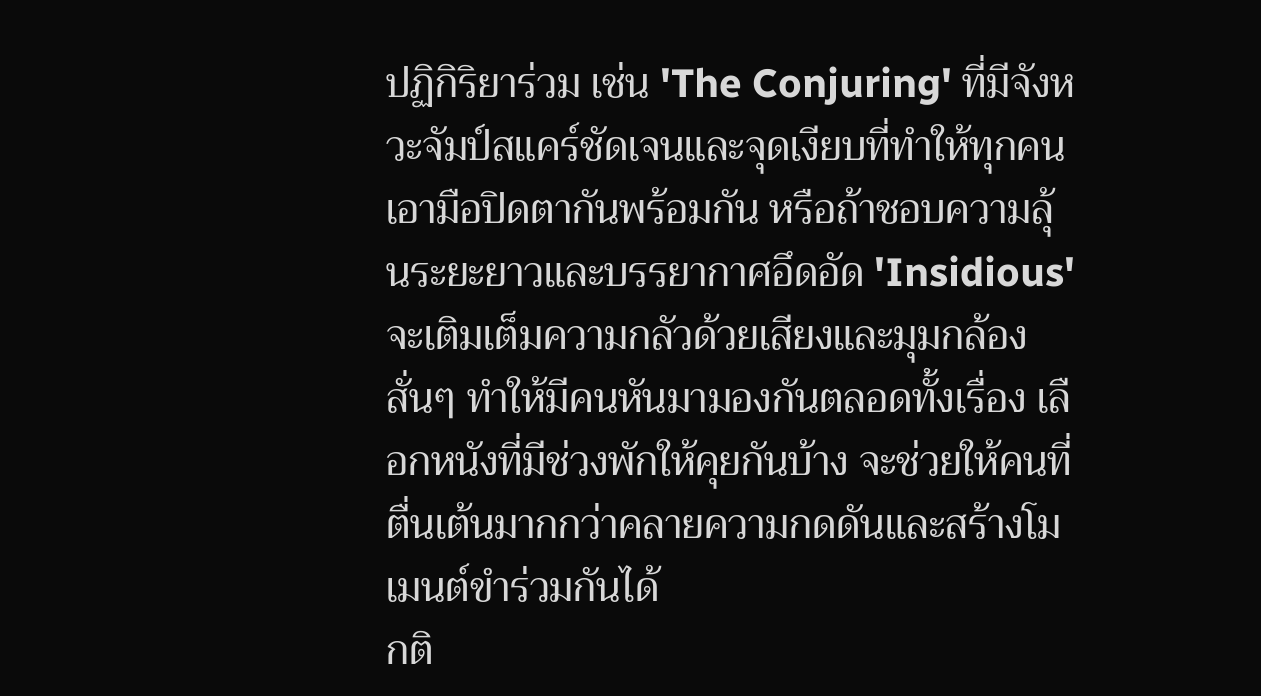ปฏิกิริยาร่วม เช่น 'The Conjuring' ที่มีจังหวะจัมป์สแคร์ชัดเจนและจุดเงียบที่ทำให้ทุกคนเอามือปิดตากันพร้อมกัน หรือถ้าชอบความลุ้นระยะยาวและบรรยากาศอึดอัด 'Insidious' จะเติมเต็มความกลัวด้วยเสียงและมุมกล้องสั่นๆ ทำให้มีคนหันมามองกันตลอดทั้งเรื่อง เลือกหนังที่มีช่วงพักให้คุยกันบ้าง จะช่วยให้คนที่ตื่นเต้นมากกว่าคลายความกดดันและสร้างโมเมนต์ขำร่วมกันได้
กติ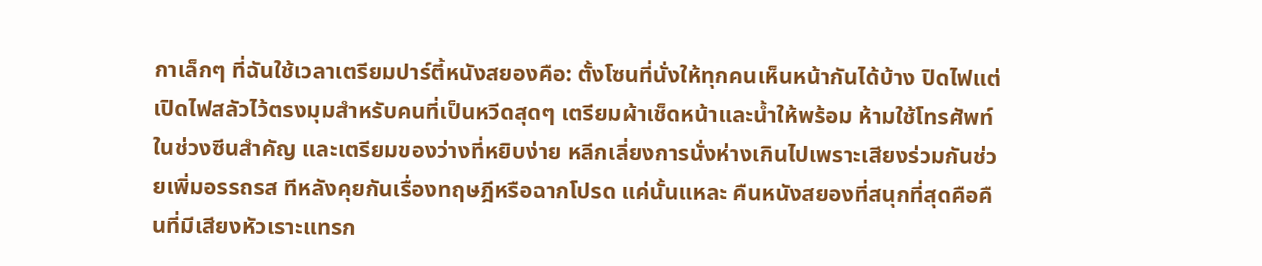กาเล็กๆ ที่ฉันใช้เวลาเตรียมปาร์ตี้หนังสยองคือ: ตั้งโซนที่นั่งให้ทุกคนเห็นหน้ากันได้บ้าง ปิดไฟแต่เปิดไฟสลัวไว้ตรงมุมสำหรับคนที่เป็นหวีดสุดๆ เตรียมผ้าเช็ดหน้าและน้ำให้พร้อม ห้ามใช้โทรศัพท์ในช่วงซีนสำคัญ และเตรียมของว่างที่หยิบง่าย หลีกเลี่ยงการนั่งห่างเกินไปเพราะเสียงร่วมกันช่วยเพิ่มอรรถรส ทีหลังคุยกันเรื่องทฤษฎีหรือฉากโปรด แค่นั้นแหละ คืนหนังสยองที่สนุกที่สุดคือคืนที่มีเสียงหัวเราะแทรก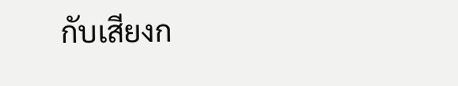กับเสียงก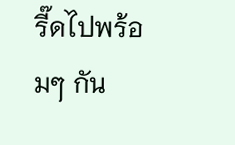รี๊ดไปพร้อมๆ กัน